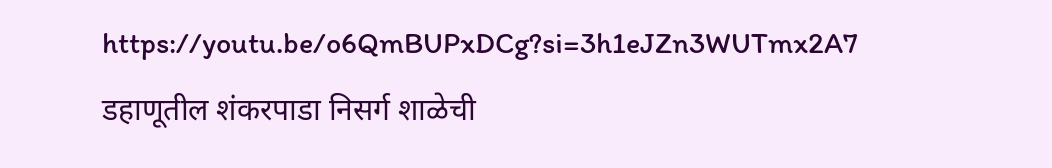https://youtu.be/o6QmBUPxDCg?si=3h1eJZn3WUTmx2A7
डहाणूतील शंकरपाडा निसर्ग शाळेची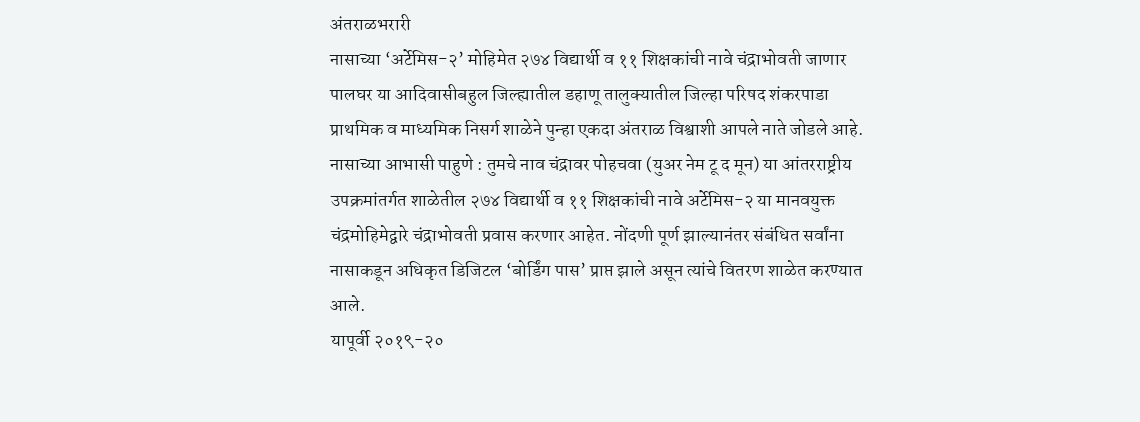अंतराळभरारी
नासाच्या ‘अर्टेमिस-२’ मोहिमेत २७४ विद्यार्थी व ११ शिक्षकांची नावे चंद्राभोवती जाणार
पालघर या आदिवासीबहुल जिल्ह्यातील डहाणू तालुक्यातील जिल्हा परिषद शंकरपाडा प्राथमिक व माध्यमिक निसर्ग शाळेने पुन्हा एकदा अंतराळ विश्वाशी आपले नाते जोडले आहे. नासाच्या आभासी पाहुणे : तुमचे नाव चंद्रावर पोहचवा (युअर नेम टू द मून) या आंतरराष्ट्रीय उपक्रमांतर्गत शाळेतील २७४ विद्यार्थी व ११ शिक्षकांची नावे अर्टेमिस-२ या मानवयुक्त चंद्रमोहिमेद्वारे चंद्राभोवती प्रवास करणार आहेत. नोंदणी पूर्ण झाल्यानंतर संबंधित सर्वांना नासाकडून अधिकृत डिजिटल ‘बोर्डिंग पास’ प्राप्त झाले असून त्यांचे वितरण शाळेत करण्यात आले.
यापूर्वी २०१९-२०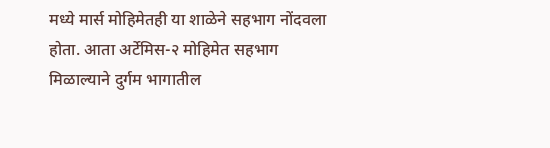मध्ये मार्स मोहिमेतही या शाळेने सहभाग नोंदवला होता. आता अर्टेमिस-२ मोहिमेत सहभाग मिळाल्याने दुर्गम भागातील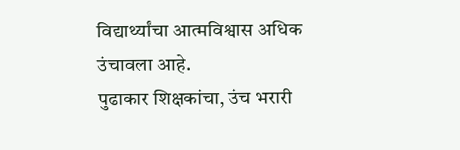विद्यार्थ्यांचा आत्मविश्वास अधिक उंचावला आहे.
पुढाकार शिक्षकांचा, उंच भरारी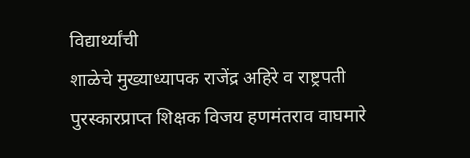विद्यार्थ्यांची
शाळेचे मुख्याध्यापक राजेंद्र अहिरे व राष्ट्रपती पुरस्कारप्राप्त शिक्षक विजय हणमंतराव वाघमारे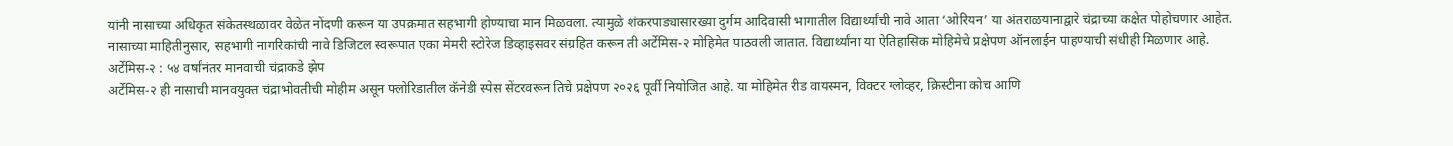यांनी नासाच्या अधिकृत संकेतस्थळावर वेळेत नोंदणी करून या उपक्रमात सहभागी होण्याचा मान मिळवला. त्यामुळे शंकरपाड्यासारख्या दुर्गम आदिवासी भागातील विद्यार्थ्यांची नावे आता ‘ओरियन’ या अंतराळयानाद्वारे चंद्राच्या कक्षेत पोहोचणार आहेत.
नासाच्या माहितीनुसार, सहभागी नागरिकांची नावे डिजिटल स्वरूपात एका मेमरी स्टोरेज डिव्हाइसवर संग्रहित करून ती अर्टेमिस-२ मोहिमेत पाठवली जातात. विद्यार्थ्यांना या ऐतिहासिक मोहिमेचे प्रक्षेपण ऑनलाईन पाहण्याची संधीही मिळणार आहे.
अर्टेमिस-२ : ५४ वर्षांनंतर मानवाची चंद्राकडे झेप
अर्टेमिस-२ ही नासाची मानवयुक्त चंद्राभोवतीची मोहीम असून फ्लोरिडातील कॅनेडी स्पेस सेंटरवरून तिचे प्रक्षेपण २०२६ पूर्वी नियोजित आहे. या मोहिमेत रीड वायस्मन, विक्टर ग्लोव्हर, क्रिस्टीना कोच आणि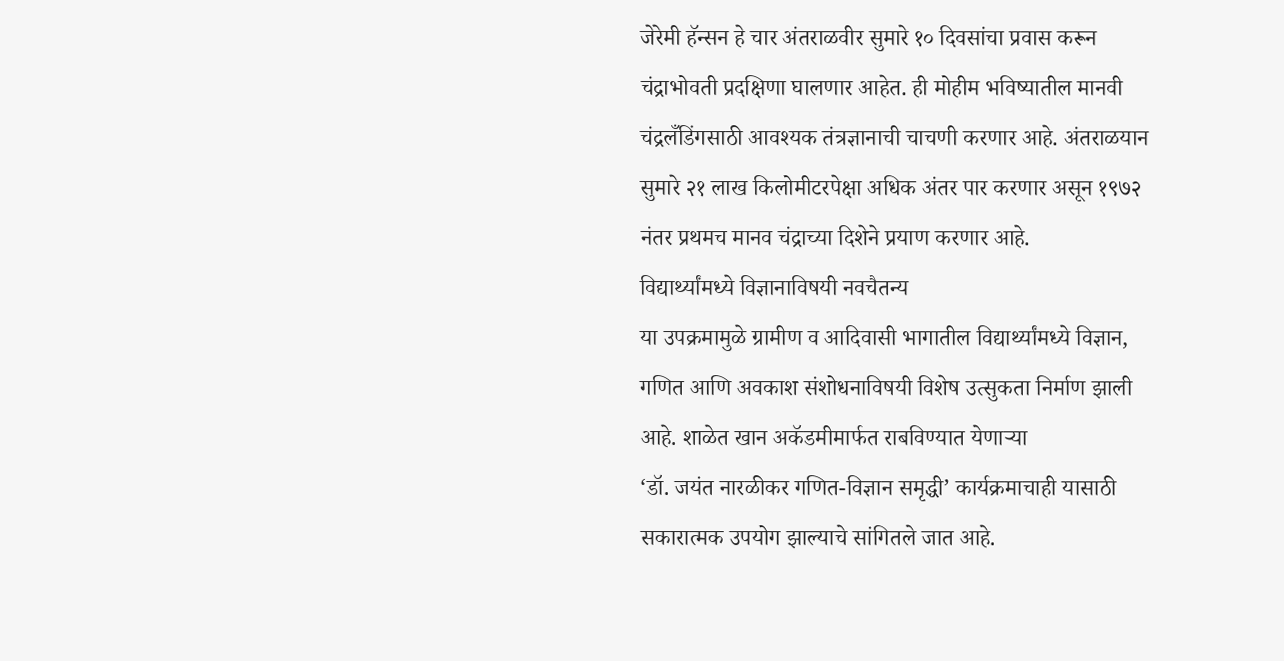जेरेमी हॅन्सन हे चार अंतराळवीर सुमारे १० दिवसांचा प्रवास करून चंद्राभोवती प्रदक्षिणा घालणार आहेत. ही मोहीम भविष्यातील मानवी चंद्रलँडिंगसाठी आवश्यक तंत्रज्ञानाची चाचणी करणार आहे. अंतराळयान सुमारे २१ लाख किलोमीटरपेक्षा अधिक अंतर पार करणार असून १९७२ नंतर प्रथमच मानव चंद्राच्या दिशेने प्रयाण करणार आहे.
विद्यार्थ्यांमध्ये विज्ञानाविषयी नवचैतन्य
या उपक्रमामुळे ग्रामीण व आदिवासी भागातील विद्यार्थ्यांमध्ये विज्ञान, गणित आणि अवकाश संशोधनाविषयी विशेष उत्सुकता निर्माण झाली आहे. शाळेत खान अकॅडमीमार्फत राबविण्यात येणाऱ्या
‘डॉ. जयंत नारळीकर गणित-विज्ञान समृद्धी’ कार्यक्रमाचाही यासाठी सकारात्मक उपयोग झाल्याचे सांगितले जात आहे.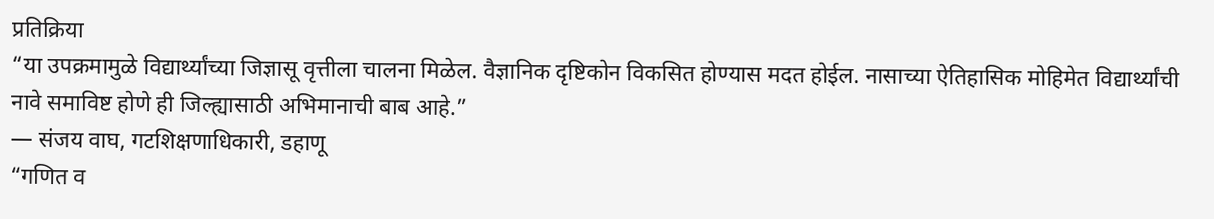प्रतिक्रिया
“या उपक्रमामुळे विद्यार्थ्यांच्या जिज्ञासू वृत्तीला चालना मिळेल. वैज्ञानिक दृष्टिकोन विकसित होण्यास मदत होईल. नासाच्या ऐतिहासिक मोहिमेत विद्यार्थ्यांची नावे समाविष्ट होणे ही जिल्ह्यासाठी अभिमानाची बाब आहे.”
— संजय वाघ, गटशिक्षणाधिकारी, डहाणू
“गणित व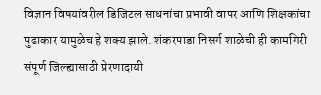विज्ञान विषयांवरील डिजिटल साधनांचा प्रभावी वापर आणि शिक्षकांचा पुढाकार यामुळेच हे शक्य झाले. शंकरपाडा निसर्ग शाळेची ही कामगिरी संपूर्ण जिल्ह्यासाठी प्रेरणादायी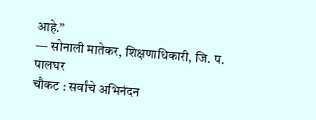आहे.”
— सोनाली मातेकर, शिक्षणाधिकारी, जि. प. पालघर
चौकट : सर्वांचे अभिनंदन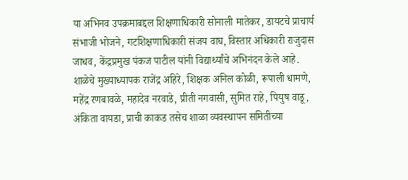या अभिनव उपक्रमाबद्दल शिक्षणाधिकारी सोनाली मातेकर, डायटचे प्राचार्य संभाजी भोजने, गटशिक्षणाधिकारी संजय वाघ, विस्तार अधिकारी राजुदास जाधव, केंद्रप्रमुख पंकज पाटील यांनी विद्यार्थ्यांचे अभिनंदन केले आहे.
शाळेचे मुख्याध्यापक राजेंद्र अहिरे, शिक्षक अनिल कोळी, रूपाली धामणे, महेंद्र रणबावळे, महादेव नरवाडे, प्रीती नगवासी, सुमित राहे, पियुष वाडू, अंकिता वायडा, प्राची काकड तसेच शाळा व्यवस्थापन समितीच्या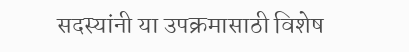सदस्यांनी या उपक्रमासाठी विशेष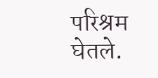परिश्रम घेतले.